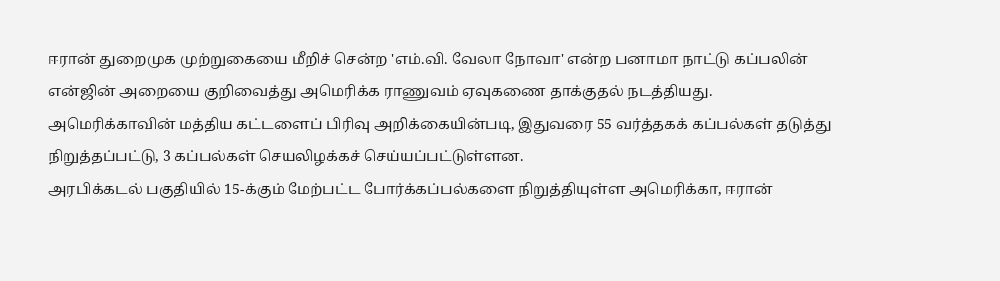ஈரான் துறைமுக முற்றுகையை மீறிச் சென்ற 'எம்.வி. வேலா நோவா' என்ற பனாமா நாட்டு கப்பலின் என்ஜின் அறையை குறிவைத்து அமெரிக்க ராணுவம் ஏவுகணை தாக்குதல் நடத்தியது.
அமெரிக்காவின் மத்திய கட்டளைப் பிரிவு அறிக்கையின்படி, இதுவரை 55 வர்த்தகக் கப்பல்கள் தடுத்து நிறுத்தப்பட்டு, 3 கப்பல்கள் செயலிழக்கச் செய்யப்பட்டுள்ளன.
அரபிக்கடல் பகுதியில் 15-க்கும் மேற்பட்ட போர்க்கப்பல்களை நிறுத்தியுள்ள அமெரிக்கா, ஈரான்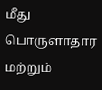மீது பொருளாதார மற்றும்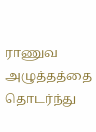ராணுவ அழுத்தத்தை தொடர்ந்து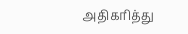அதிகரித்து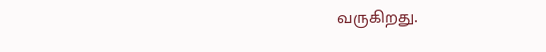வருகிறது.